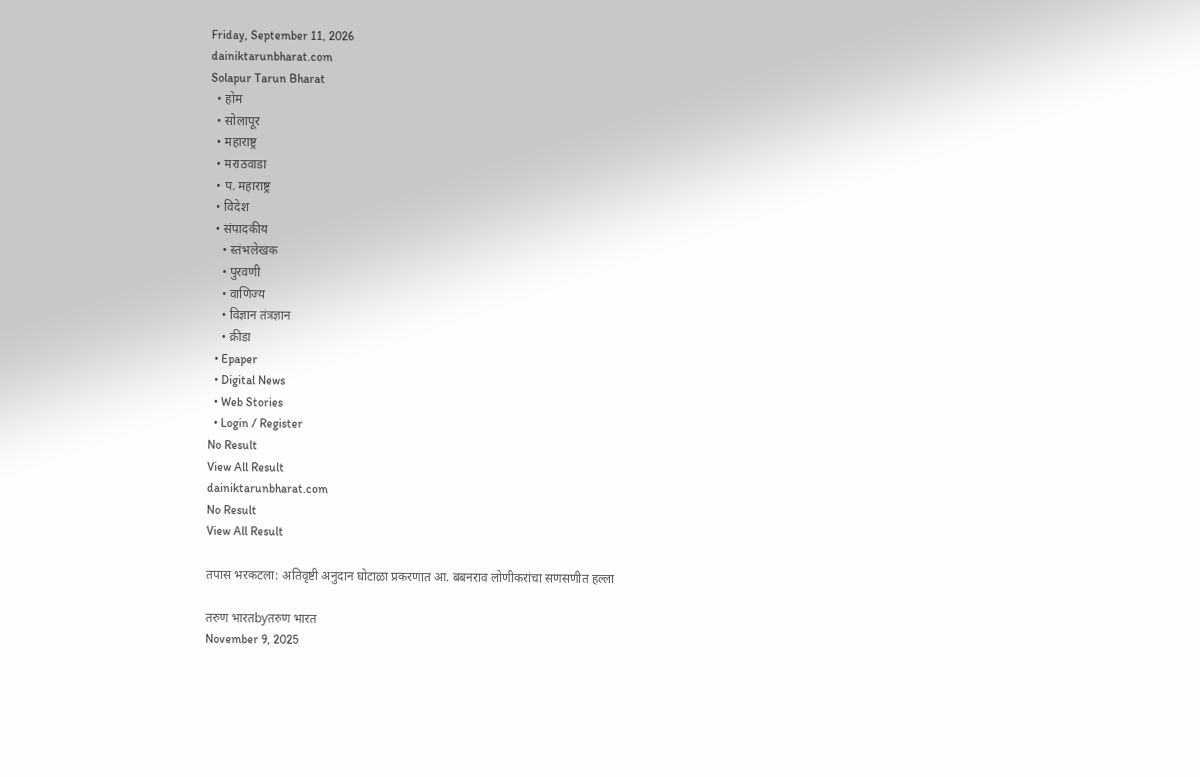Friday, September 11, 2026
dainiktarunbharat.com
Solapur Tarun Bharat
  • होम
  • सोलापूर
  • महाराष्ट्र
  • मराठवाडा
  • प. महाराष्ट्र
  • विदेश
  • संपादकीय
    • स्तंभलेखक
    • पुरवणी
    • वाणिज्य
    • विज्ञान तंत्रज्ञान
    • क्रीडा
  • Epaper
  • Digital News
  • Web Stories
  • Login / Register
No Result
View All Result
dainiktarunbharat.com
No Result
View All Result

तपास भरकटला: अतिवृष्टी अनुदान घोटाळा प्रकरणात आ. बबनराव लोणीकरांचा सणसणीत हल्ला

तरुण भारतbyतरुण भारत
November 9, 2025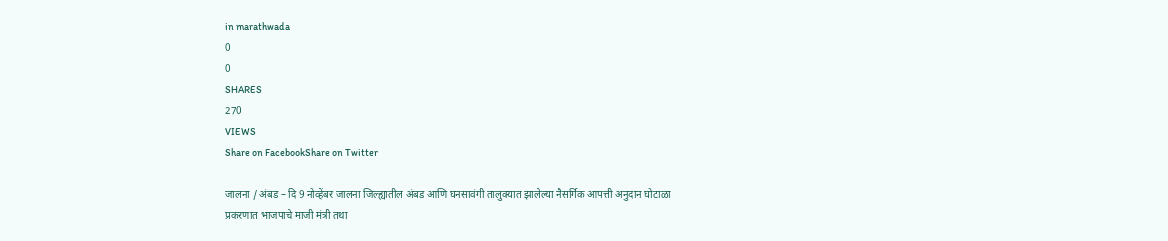in marathwada
0
0
SHARES
270
VIEWS
Share on FacebookShare on Twitter

जालना / अंबड – दि 9 नोव्हेंबर जालना जिल्ह्यातील अंबड आणि घनसावंगी तालुक्यात झालेल्या नैसर्गिक आपत्ती अनुदान घोटाळा प्रकरणात भाजपाचे माजी मंत्री तथा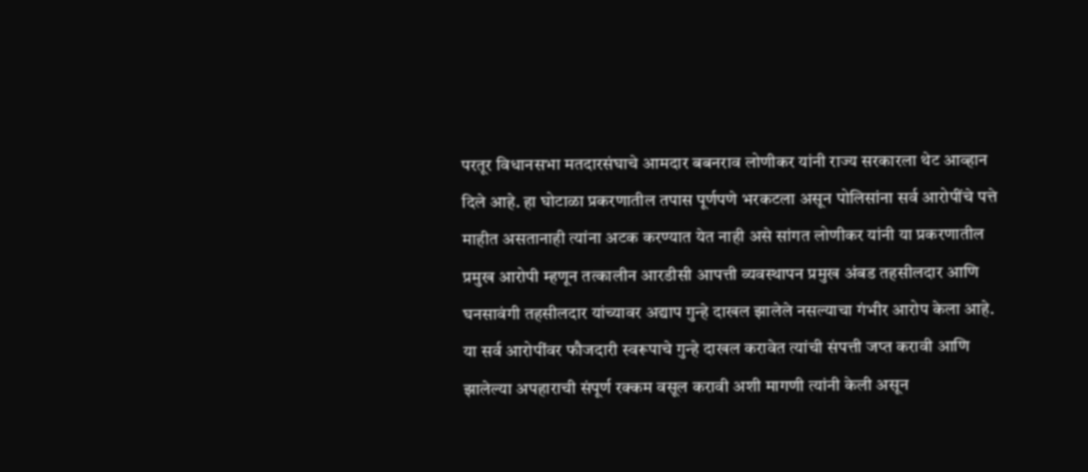परतूर विधानसभा मतदारसंघाचे आमदार बबनराव लोणीकर यांनी राज्य सरकारला थेट आव्हान दिले आहे. हा घोटाळा प्रकरणातील तपास पूर्णपणे भरकटला असून पोलिसांना सर्व आरोपींचे पत्ते माहीत असतानाही त्यांना अटक करण्यात येत नाही असे सांगत लोणीकर यांनी या प्रकरणातील प्रमुख आरोपी म्हणून तत्कालीन आरडीसी आपत्ती व्यवस्थापन प्रमुख अंबड तहसीलदार आणि घनसावंगी तहसीलदार यांच्यावर अद्याप गुन्हे दाखल झालेले नसल्याचा गंभीर आरोप केला आहे. या सर्व आरोपींवर फौजदारी स्वरूपाचे गुन्हे दाखल करावेत त्यांची संपत्ती जप्त करावी आणि झालेल्या अपहाराची संपूर्ण रक्कम वसूल करावी अशी मागणी त्यांनी केली असून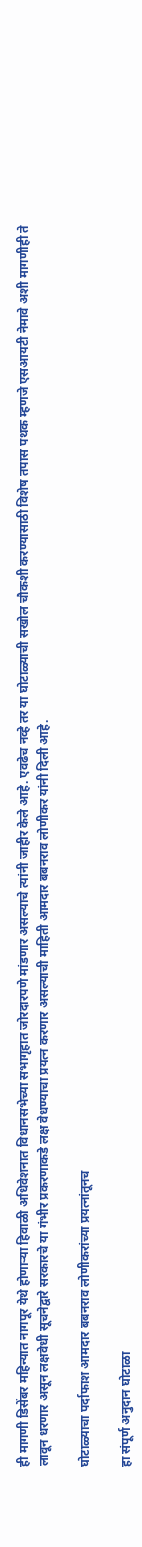ही मागणी डिसेंबर महिन्यात नागपूर येथे होणाऱ्या हिवाळी अधिवेशनात विधानसभेच्या सभागृहात जोरदारपणे मांडणार असल्याचे त्यांनी जाहीर केले आहे. एवढेच नव्हे तर या घोटाळ्याची सखोल चौकशी करण्यासाठी विशेष तपास पथक म्हणजे एसआयटी नेमावे अशी मागणीही ते लावून धरणार असून लक्षवेधी सूचनेद्वारे सरकारचे या गंभीर प्रकरणाकडे लक्ष वेधण्याचा प्रयत्न करणार असल्याची माहिती आमदार बबनराव लोणीकर यांनी दिली आहे.

घोटाळ्याचा पर्दाफाश आमदार बबनराव लोणीकरांच्या प्रयत्नांतूनच

हा संपूर्ण अनुदान घोटाळा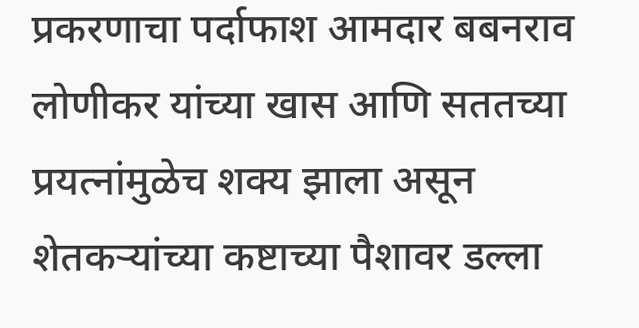प्रकरणाचा पर्दाफाश आमदार बबनराव लोणीकर यांच्या खास आणि सततच्या प्रयत्नांमुळेच शक्य झाला असून शेतकऱ्यांच्या कष्टाच्या पैशावर डल्ला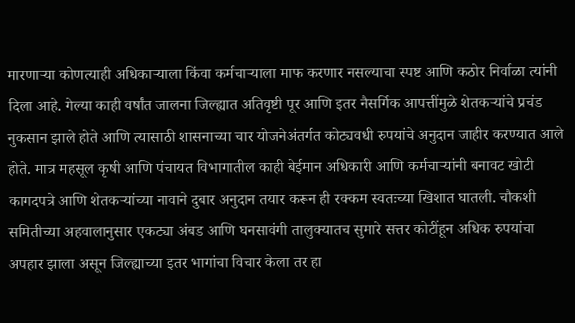मारणाऱ्या कोणत्याही अधिकाऱ्याला किंवा कर्मचाऱ्याला माफ करणार नसल्याचा स्पष्ट आणि कठोर निर्वाळा त्यांनी दिला आहे. गेल्या काही वर्षांत जालना जिल्ह्यात अतिवृष्टी पूर आणि इतर नैसर्गिक आपत्तींमुळे शेतकऱ्यांचे प्रचंड नुकसान झाले होते आणि त्यासाठी शासनाच्या चार योजनेअंतर्गत कोट्यवधी रुपयांचे अनुदान जाहीर करण्यात आले होते. मात्र महसूल कृषी आणि पंचायत विभागातील काही बेईमान अधिकारी आणि कर्मचाऱ्यांनी बनावट खोटी कागदपत्रे आणि शेतकऱ्यांच्या नावाने दुबार अनुदान तयार करून ही रक्कम स्वतःच्या खिशात घातली. चौकशी समितीच्या अहवालानुसार एकट्या अंबड आणि घनसावंगी तालुक्यातच सुमारे सत्तर कोटींहून अधिक रुपयांचा अपहार झाला असून जिल्ह्याच्या इतर भागांचा विचार केला तर हा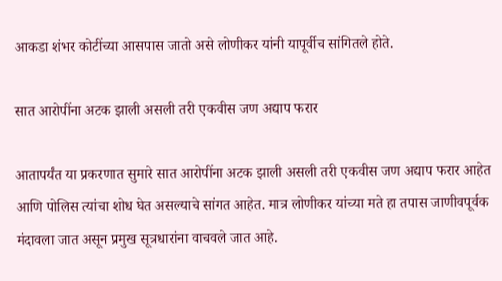आकडा शंभर कोटींच्या आसपास जातो असे लोणीकर यांनी यापूर्वीच सांगितले होते.

सात आरोपींना अटक झाली असली तरी एकवीस जण अद्याप फरार

आतापर्यंत या प्रकरणात सुमारे सात आरोपींना अटक झाली असली तरी एकवीस जण अद्याप फरार आहेत आणि पोलिस त्यांचा शोध घेत असल्याचे सांगत आहेत. मात्र लोणीकर यांच्या मते हा तपास जाणीवपूर्वक मंदावला जात असून प्रमुख सूत्रधारांना वाचवले जात आहे.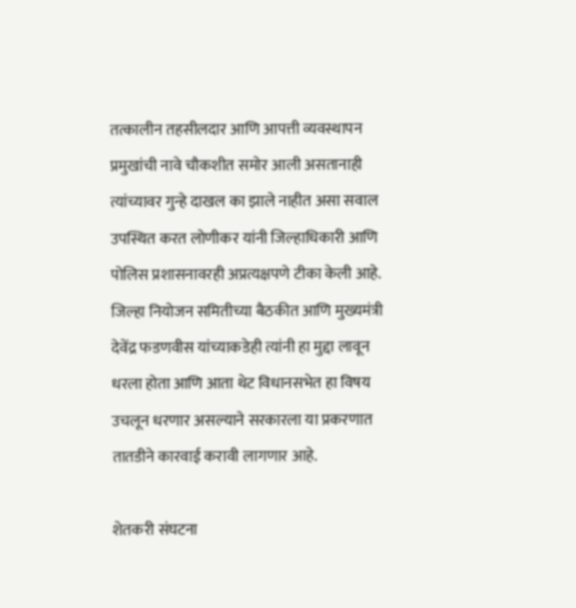तत्कालीन तहसीलदार आणि आपत्ती व्यवस्थापन प्रमुखांची नावे चौकशीत समोर आली असतानाही त्यांच्यावर गुन्हे दाखल का झाले नाहीत असा सवाल उपस्थित करत लोणीकर यांनी जिल्हाधिकारी आणि पोलिस प्रशासनावरही अप्रत्यक्षपणे टीका केली आहे. जिल्हा नियोजन समितीच्या बैठकीत आणि मुख्यमंत्री देवेंद्र फडणवीस यांच्याकडेही त्यांनी हा मुद्दा लावून धरला होता आणि आता थेट विधानसभेत हा विषय उचलून धरणार असल्याने सरकारला या प्रकरणात तातडीने कारवाई करावी लागणार आहे.

शेतकरी संघटना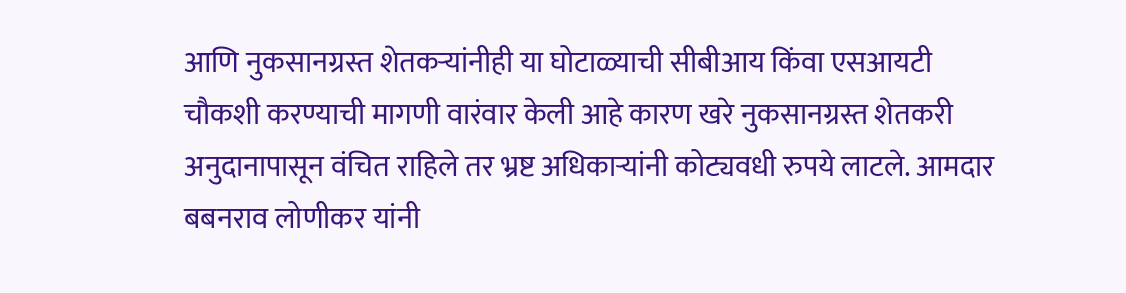आणि नुकसानग्रस्त शेतकऱ्यांनीही या घोटाळ्याची सीबीआय किंवा एसआयटी चौकशी करण्याची मागणी वारंवार केली आहे कारण खरे नुकसानग्रस्त शेतकरी अनुदानापासून वंचित राहिले तर भ्रष्ट अधिकाऱ्यांनी कोट्यवधी रुपये लाटले. आमदार बबनराव लोणीकर यांनी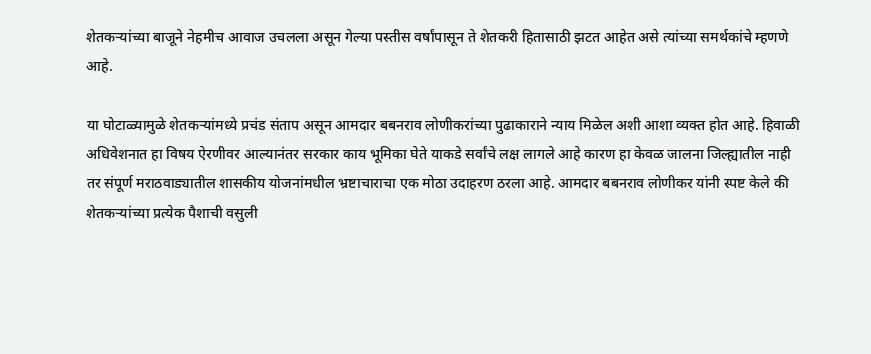शेतकऱ्यांच्या बाजूने नेहमीच आवाज उचलला असून गेल्या पस्तीस वर्षांपासून ते शेतकरी हितासाठी झटत आहेत असे त्यांच्या समर्थकांचे म्हणणे आहे.

या घोटाळ्यामुळे शेतकऱ्यांमध्ये प्रचंड संताप असून आमदार बबनराव लोणीकरांच्या पुढाकाराने न्याय मिळेल अशी आशा व्यक्त होत आहे. हिवाळी अधिवेशनात हा विषय ऐरणीवर आल्यानंतर सरकार काय भूमिका घेते याकडे सर्वांचे लक्ष लागले आहे कारण हा केवळ जालना जिल्ह्यातील नाही तर संपूर्ण मराठवाड्यातील शासकीय योजनांमधील भ्रष्टाचाराचा एक मोठा उदाहरण ठरला आहे. आमदार बबनराव लोणीकर यांनी स्पष्ट केले की शेतकऱ्यांच्या प्रत्येक पैशाची वसुली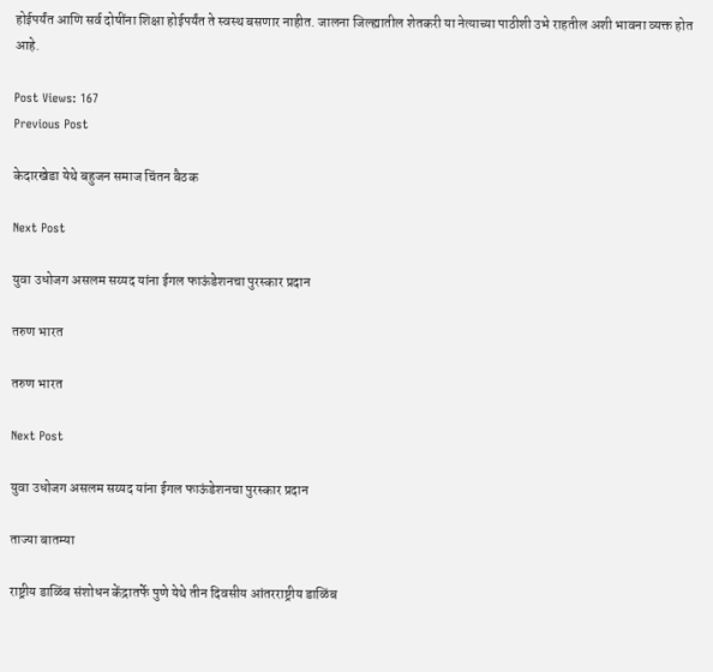होईपर्यंत आणि सर्व दोषींना शिक्षा होईपर्यंत ते स्वस्थ बसणार नाहीत. जालना जिल्ह्यातील शेतकरी या नेत्याच्या पाठीशी उभे राहतील अशी भावना व्यक्त होत आहे.

Post Views: 167
Previous Post

केदारखेडा येथे बहुजन समाज चिंतन बैठक

Next Post

युवा उधोजग असलम सय्यद यांना ईगल फाऊंडेशनचा पुरस्कार प्रदान

तरुण भारत

तरुण भारत

Next Post

युवा उधोजग असलम सय्यद यांना ईगल फाऊंडेशनचा पुरस्कार प्रदान

ताज्या बातम्या

राष्ट्रीय डाळिंब संशोधन केंद्रातर्फे पुणे येथे तीन दिवसीय आंतरराष्ट्रीय डाळिंब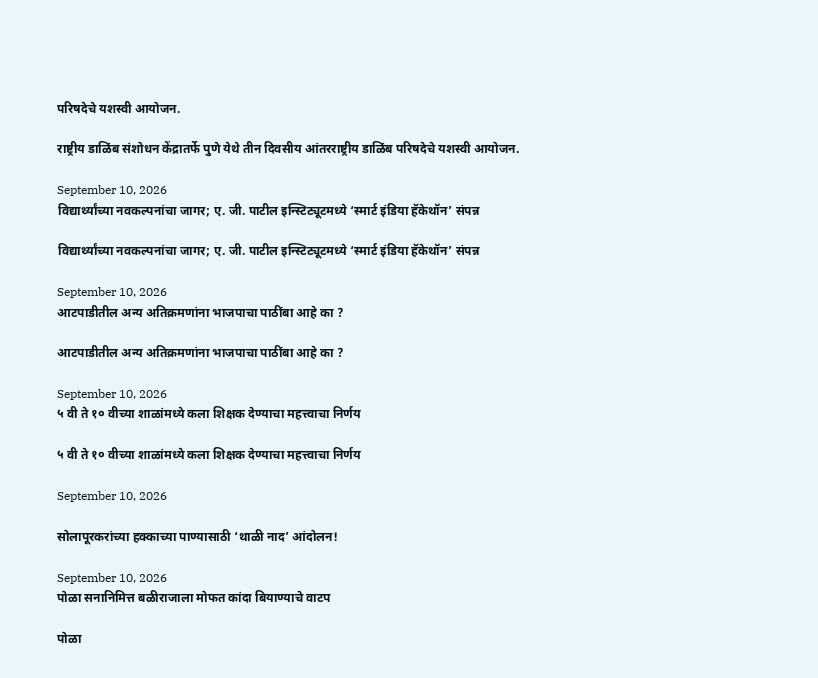परिषदेचे यशस्वी आयोजन.

राष्ट्रीय डाळिंब संशोधन केंद्रातर्फे पुणे येथे तीन दिवसीय आंतरराष्ट्रीय डाळिंब परिषदेचे यशस्वी आयोजन.

September 10, 2026
विद्यार्थ्यांच्या नवकल्पनांचा जागर; ए. जी. पाटील इन्स्टिट्यूटमध्ये ‘स्मार्ट इंडिया हॅकेथॉन’ संपन्न

विद्यार्थ्यांच्या नवकल्पनांचा जागर; ए. जी. पाटील इन्स्टिट्यूटमध्ये ‘स्मार्ट इंडिया हॅकेथॉन’ संपन्न

September 10, 2026
आटपाडीतील अन्य अतिक्रमणांना भाजपाचा पाठींबा आहे का ?

आटपाडीतील अन्य अतिक्रमणांना भाजपाचा पाठींबा आहे का ?

September 10, 2026
५ वी ते १० वीच्या शाळांमध्ये कला शिक्षक देण्याचा महत्त्वाचा निर्णय

५ वी ते १० वीच्या शाळांमध्ये कला शिक्षक देण्याचा महत्त्वाचा निर्णय

September 10, 2026

सोलापूरकरांच्या हक्काच्या पाण्यासाठी ‘थाळी नाद’ आंदोलन!

September 10, 2026
पोळा सनानिमित्त बळीराजाला मोफत कांदा बियाण्याचे वाटप

पोळा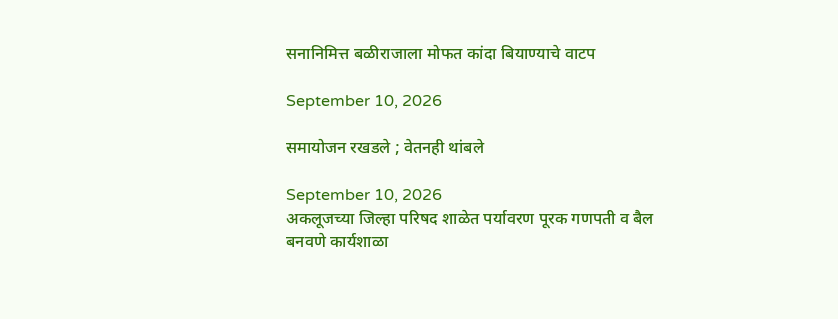सनानिमित्त बळीराजाला मोफत कांदा बियाण्याचे वाटप

September 10, 2026

समायोजन रखडले ; वेतनही थांबले

September 10, 2026
अकलूजच्या जिल्हा परिषद शाळेत पर्यावरण पूरक गणपती व बैल बनवणे कार्यशाळा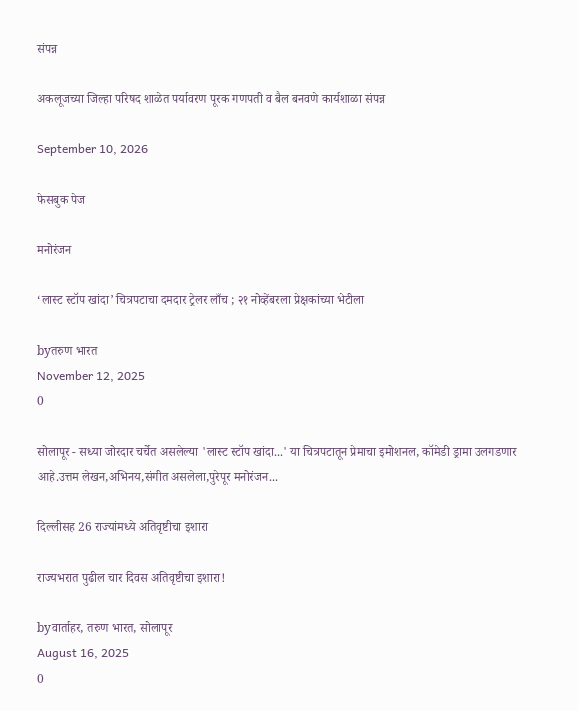संपन्न

अकलूजच्या जिल्हा परिषद शाळेत पर्यावरण पूरक गणपती व बैल बनवणे कार्यशाळा संपन्न

September 10, 2026

फेसबुक पेज

मनोरंजन

‘लास्ट स्टॉप खांदा’ चित्रपटाचा दमदार ट्रेलर लाँच ; २१ नोव्हेंबरला प्रेक्षकांच्या भेटीला

byतरुण भारत
November 12, 2025
0

सोलापूर - सध्या जोरदार चर्चेत असलेल्या 'लास्ट स्टॉप खांदा...' या चित्रपटातून प्रेमाचा इमोशनल, कॉमेडी ड्रामा उलगडणार आहे.उत्तम लेखन,अभिनय,संगीत असलेला,पुरेपूर मनोरंजन...

दिल्लीसह 26 राज्यांमध्ये अतिवृष्टीचा इशारा

राज्यभरात पुढील चार दिवस अतिवृष्टीचा इशारा!

byवार्ताहर, तरुण भारत, सोलापूर
August 16, 2025
0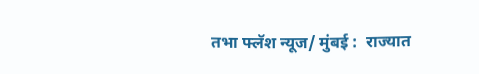तभा फ्लॅश न्यूज/ मुंबई :  राज्यात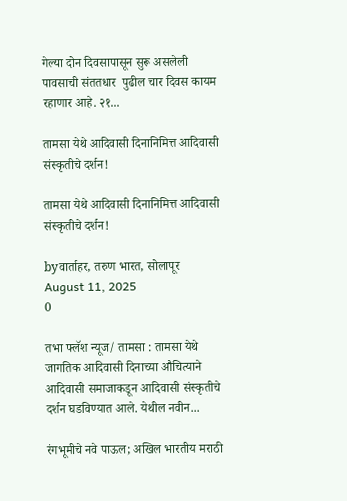गेल्या दोन दिवसापासून सुरू असलेली पावसाची संततधार  पुढील चार दिवस कायम रहाणार आहे. २१...

तामसा येथे आदिवासी दिनानिमित्त आदिवासी संस्कृतीचे दर्शन!

तामसा येथे आदिवासी दिनानिमित्त आदिवासी संस्कृतीचे दर्शन!

byवार्ताहर, तरुण भारत, सोलापूर
August 11, 2025
0

तभा फ्लॅश न्यूज/ तामसा : तामसा येथे जागतिक आदिवासी दिनाच्या औचित्याने आदिवासी समाजाकडून आदिवासी संस्कृतीचे दर्शन घडविण्यात आले. येथील नवीन...

रंगभूमीचे नवे पाऊल; अखिल भारतीय मराठी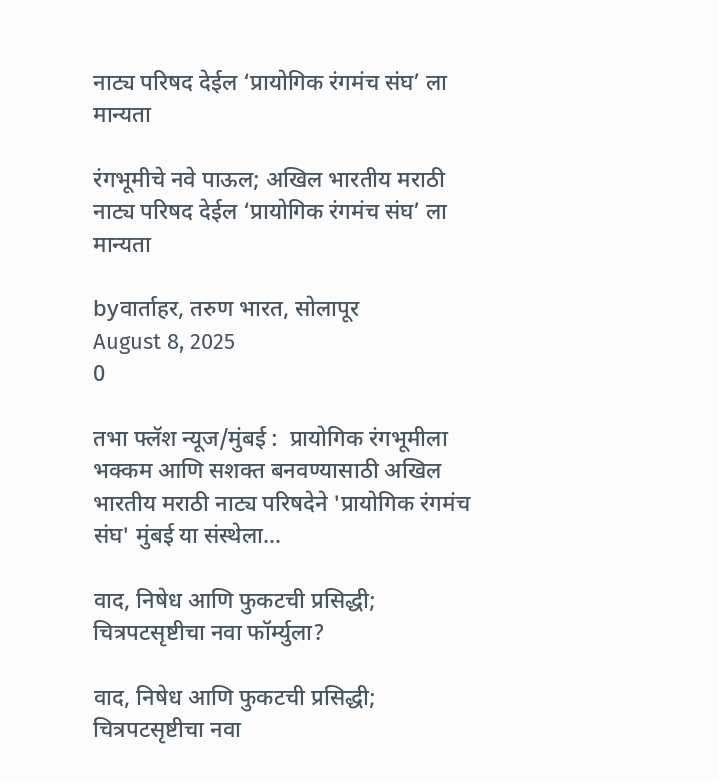नाट्य परिषद देईल ‘प्रायोगिक रंगमंच संघ’ ला मान्यता

रंगभूमीचे नवे पाऊल; अखिल भारतीय मराठी नाट्य परिषद देईल ‘प्रायोगिक रंगमंच संघ’ ला मान्यता

byवार्ताहर, तरुण भारत, सोलापूर
August 8, 2025
0

तभा फ्लॅश न्यूज/मुंबई :  प्रायोगिक रंगभूमीला भक्कम आणि सशक्त बनवण्यासाठी अखिल भारतीय मराठी नाट्य परिषदेने 'प्रायोगिक रंगमंच संघ' मुंबई या संस्थेला...

वाद, निषेध आणि फुकटची प्रसिद्धी; चित्रपटसृष्टीचा नवा फॉर्म्युला?

वाद, निषेध आणि फुकटची प्रसिद्धी; चित्रपटसृष्टीचा नवा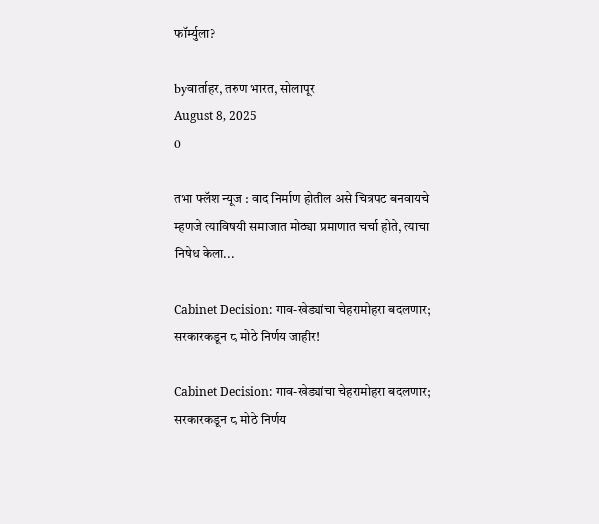फॉर्म्युला?

byवार्ताहर, तरुण भारत, सोलापूर
August 8, 2025
0

तभा फ्लॅश न्यूज : वाद निर्माण होतील असे चित्रपट बनवायचे म्हणजे त्याविषयी समाजात मोठ्या प्रमाणात चर्चा होते, त्याचा निषेध केला...

Cabinet Decision: गाव-खेड्यांचा चेहरामोहरा बदलणार; सरकारकडून ८ मोठे निर्णय जाहीर!

Cabinet Decision: गाव-खेड्यांचा चेहरामोहरा बदलणार; सरकारकडून ८ मोठे निर्णय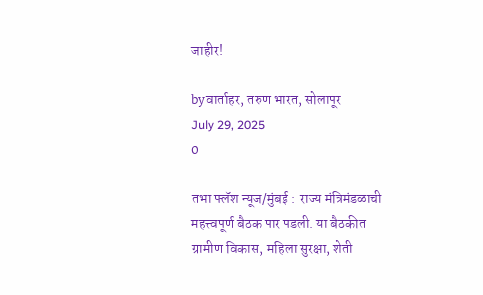जाहीर!

byवार्ताहर, तरुण भारत, सोलापूर
July 29, 2025
0

तभा फ्लॅश न्यूज/मुंबई :  राज्य मंत्रिमंडळाची महत्त्वपूर्ण बैठक पार पडली. या बैठकीत ग्रामीण विकास, महिला सुरक्षा, शेती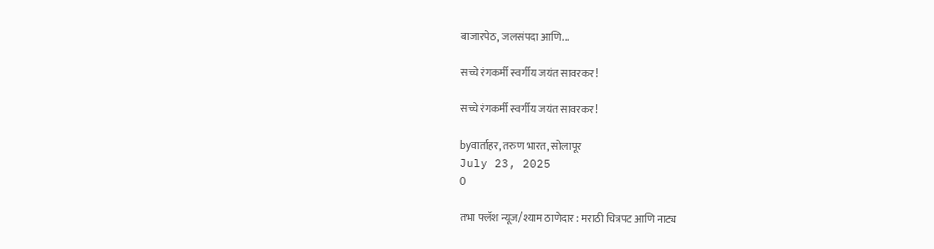बाजारपेठ, जलसंपदा आणि...

सच्चे रंगकर्मी स्वर्गीय जयंत सावरकर!

सच्चे रंगकर्मी स्वर्गीय जयंत सावरकर!

byवार्ताहर, तरुण भारत, सोलापूर
July 23, 2025
0

तभा फ्लॅश न्यूज/श्याम ठाणेदार : मराठी चित्रपट आणि नाट्य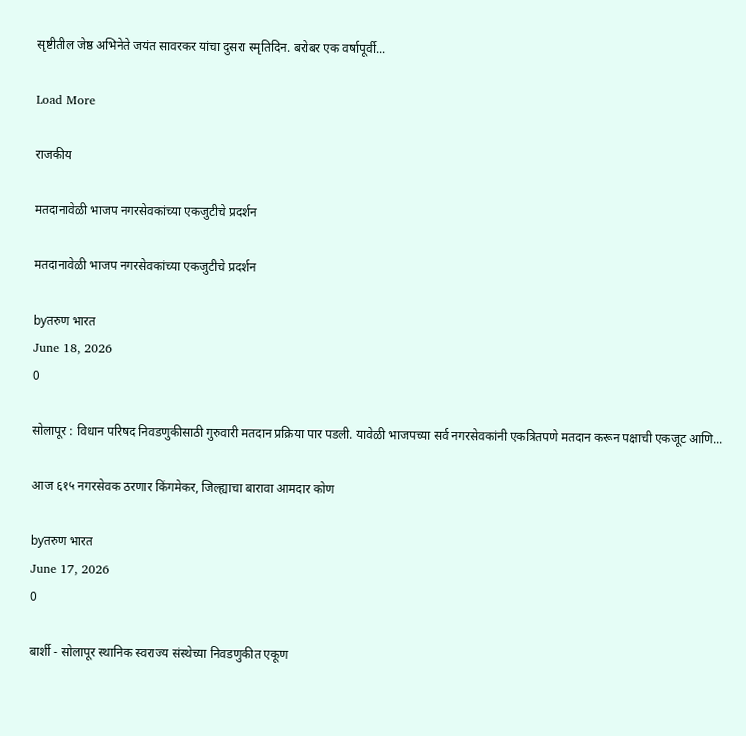सृष्टीतील जेष्ठ अभिनेते जयंत सावरकर यांचा दुसरा स्मृतिदिन. बरोबर एक वर्षापूर्वी...

Load More

राजकीय

मतदानावेळी भाजप नगरसेवकांच्या एकजुटीचे प्रदर्शन

मतदानावेळी भाजप नगरसेवकांच्या एकजुटीचे प्रदर्शन

byतरुण भारत
June 18, 2026
0

सोलापूर : विधान परिषद निवडणुकीसाठी गुरुवारी मतदान प्रक्रिया पार पडली. यावेळी भाजपच्या सर्व नगरसेवकांनी एकत्रितपणे मतदान करून पक्षाची एकजूट आणि...

आज ६१५ नगरसेवक ठरणार किंगमेकर, जिल्ह्याचा बारावा आमदार कोण

byतरुण भारत
June 17, 2026
0

बार्शी - सोलापूर स्थानिक स्वराज्य संस्थेच्या निवडणुकीत एकूण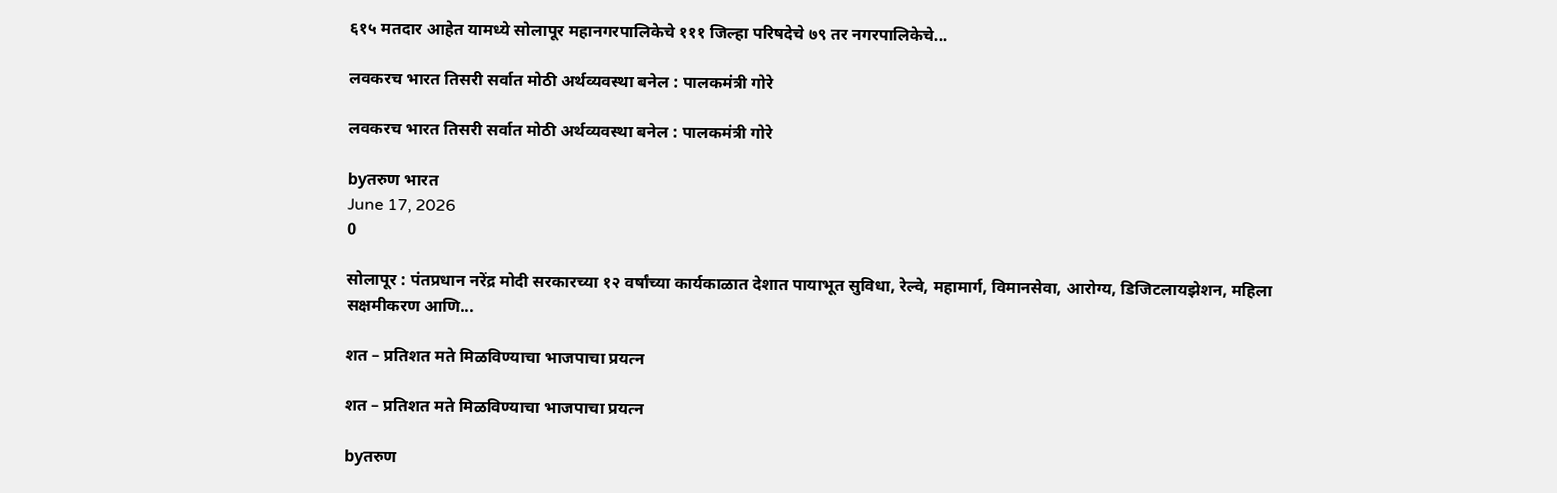६१५ मतदार आहेत यामध्ये सोलापूर महानगरपालिकेचे १११ जिल्हा परिषदेचे ७९ तर नगरपालिकेचे...

लवकरच भारत तिसरी सर्वात मोठी अर्थव्यवस्था बनेल : पालकमंत्री गोरे

लवकरच भारत तिसरी सर्वात मोठी अर्थव्यवस्था बनेल : पालकमंत्री गोरे

byतरुण भारत
June 17, 2026
0

सोलापूर : पंतप्रधान नरेंद्र मोदी सरकारच्या १२ वर्षांच्या कार्यकाळात देशात पायाभूत सुविधा, रेल्वे, महामार्ग, विमानसेवा, आरोग्य, डिजिटलायझेशन, महिला सक्षमीकरण आणि...

शत – प्रतिशत मते मिळविण्याचा भाजपाचा प्रयत्न

शत – प्रतिशत मते मिळविण्याचा भाजपाचा प्रयत्न

byतरुण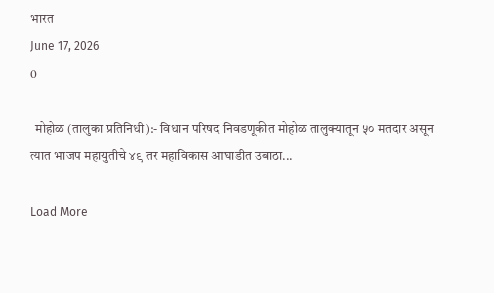भारत
June 17, 2026
0

  मोहोळ (तालुका प्रतिनिधी):- विधान परिषद निवडणूकीत मोहोळ तालुक्यातून ५० मतदार असून त्यात भाजप महायुतीचे ४९ तर महाविकास आघाडीत उबाठा...

Load More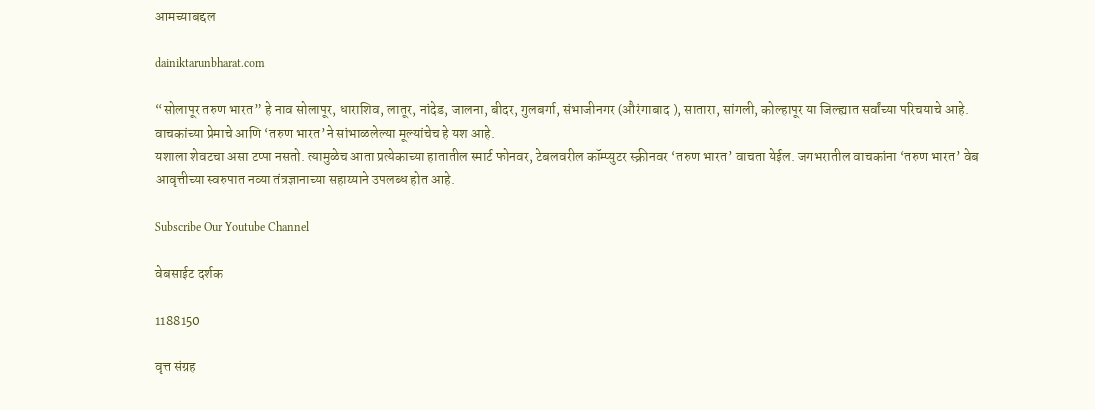आमच्याबद्दल

dainiktarunbharat.com

“सोलापूर तरुण भारत” हे नाव सोलापूर, धाराशिव, लातूर, नांदेड, जालना, बीदर, गुलबर्गा, संभाजीनगर (औरंगाबाद ), सातारा, सांगली, कोल्हापूर या जिल्ह्यात सर्वांच्या परिचयाचे आहे. वाचकांच्या प्रेमाचे आणि ‘तरुण भारत’ने सांभाळलेल्या मूल्यांचेच हे यश आहे.
यशाला शेवटचा असा टप्पा नसतो. त्यामुळेच आता प्रत्येकाच्या हातातील स्मार्ट फोनवर, टेबलवरील कॉम्प्युटर स्क्रीनवर ‘तरुण भारत’ वाचता येईल. जगभरातील वाचकांना ‘तरुण भारत’ वेब आवृत्तीच्या स्वरुपात नव्या तंत्रज्ञानाच्या सहाय्याने उपलब्ध होत आहे.

Subscribe Our Youtube Channel

वेबसाईट दर्शक

1188150

वृत्त संग्रह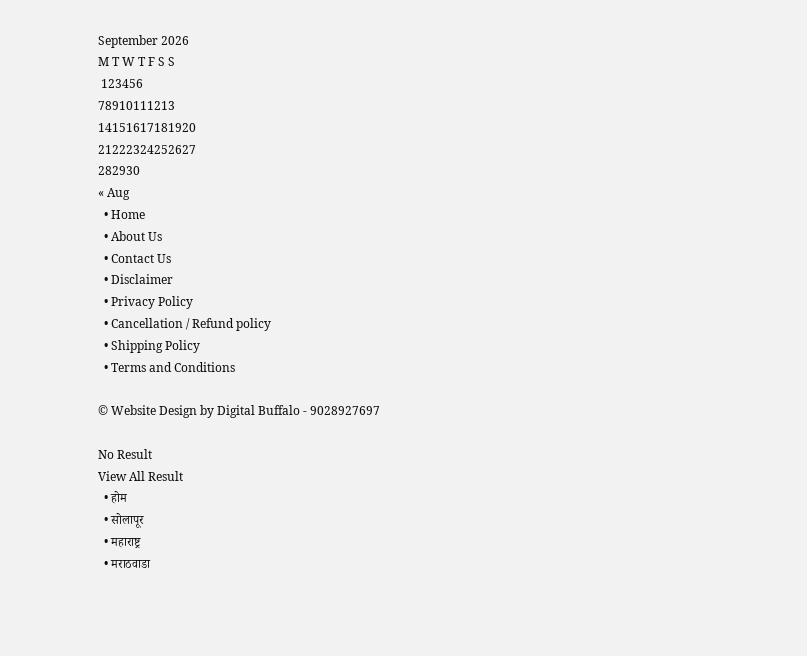September 2026
M T W T F S S
 123456
78910111213
14151617181920
21222324252627
282930
« Aug
  • Home
  • About Us
  • Contact Us
  • Disclaimer
  • Privacy Policy
  • Cancellation / Refund policy
  • Shipping Policy
  • Terms and Conditions

© Website Design by Digital Buffalo - 9028927697

No Result
View All Result
  • होम
  • सोलापूर
  • महाराष्ट्र
  • मराठवाडा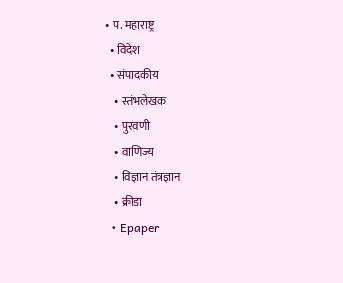• प. महाराष्ट्र
  • विदेश
  • संपादकीय
    • स्तंभलेखक
    • पुरवणी
    • वाणिज्य
    • विज्ञान तंत्रज्ञान
    • क्रीडा
  • Epaper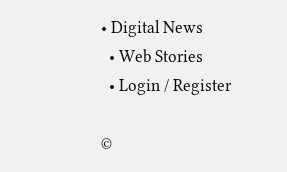• Digital News
  • Web Stories
  • Login / Register

©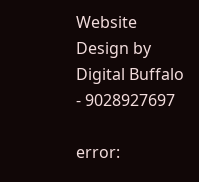Website Design by Digital Buffalo - 9028927697

error: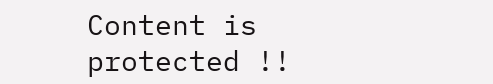Content is protected !!